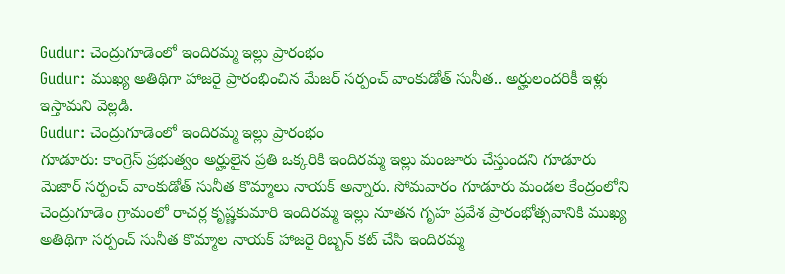Gudur: చెంద్రుగూడెంలో ఇందిరమ్మ ఇల్లు ప్రారంభం
Gudur: ముఖ్య అతిథిగా హాజరై ప్రారంభించిన మేజర్ సర్పంచ్ వాంకుడోత్ సునీత.. అర్హులందరికీ ఇళ్లు ఇస్తామని వెల్లడి.
Gudur: చెంద్రుగూడెంలో ఇందిరమ్మ ఇల్లు ప్రారంభం
గూడూరు: కాంగ్రెస్ ప్రభుత్వం అర్హులైన ప్రతి ఒక్కరికి ఇందిరమ్మ ఇల్లు మంజూరు చేస్తుందని గూడూరు మెజార్ సర్పంచ్ వాంకుడోత్ సునీత కొమ్మాలు నాయక్ అన్నారు. సోమవారం గూడూరు మండల కేంద్రంలోని చెంద్రుగూడెం గ్రామంలో రాచర్ల కృష్ణకుమారి ఇందిరమ్మ ఇల్లు నూతన గృహ ప్రవేశ ప్రారంభోత్సవానికి ముఖ్య అతిథిగా సర్పంచ్ సునీత కొమ్మాల నాయక్ హాజరై రిబ్బన్ కట్ చేసి ఇందిరమ్మ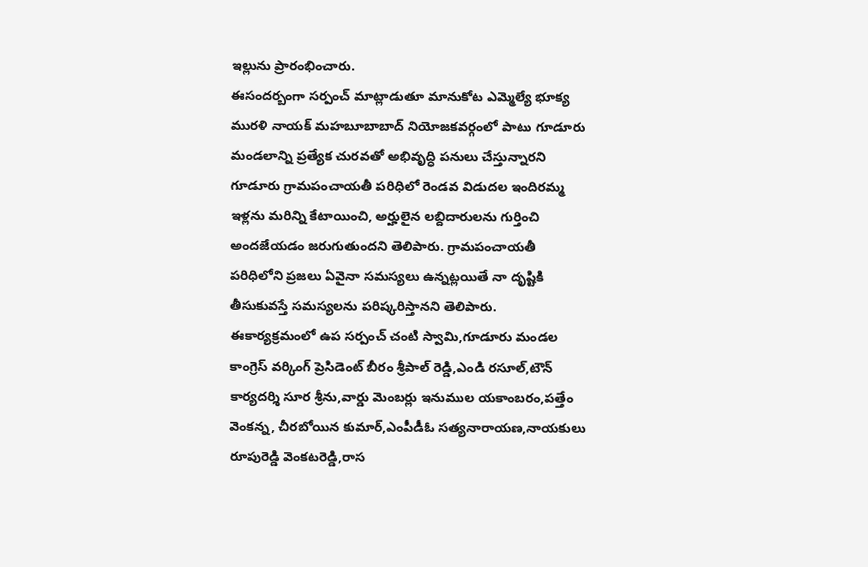ఇల్లును ప్రారంభించారు.
ఈసందర్బంగా సర్పంచ్ మాట్లాడుతూ మానుకోట ఎమ్మెల్యే భూక్య మురళి నాయక్ మహబూబాబాద్ నియోజకవర్గంలో పాటు గూడూరు మండలాన్ని ప్రత్యేక చురవతో అభివృద్ధి పనులు చేస్తున్నారని గూడూరు గ్రామపంచాయతీ పరిధిలో రెండవ విడుదల ఇందిరమ్మ ఇళ్లను మరిన్ని కేటాయించి, అర్హులైన లబ్దిదారులను గుర్తించి అందజేయడం జరుగుతుందని తెలిపారు. గ్రామపంచాయతీ పరిధిలోని ప్రజలు ఏవైనా సమస్యలు ఉన్నట్లయితే నా దృష్టికి తీసుకువస్తే సమస్యలను పరిష్కరిస్తానని తెలిపారు.
ఈకార్యక్రమంలో ఉప సర్పంచ్ చంటి స్వామి,గూడూరు మండల కాంగ్రెస్ వర్కింగ్ ప్రెసిడెంట్ బీరం శ్రీపాల్ రెడ్డి,ఎండి రసూల్,టౌన్ కార్యదర్శి సూర శ్రీను,వార్డు మెంబర్లు ఇనుముల యకాంబరం,పత్తేం వెంకన్న, చీరబోయిన కుమార్,ఎంపీడీఓ సత్యనారాయణ,నాయకులు రూపురెడ్డి వెంకటరెడ్డి,రాస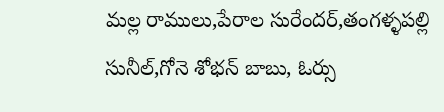మల్ల రాములు,పేరాల సురేందర్,తంగళ్ళపల్లి సునీల్,గోనె శోభన్ బాబు, ఓర్సు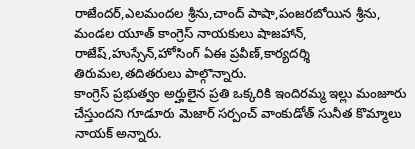రాజేందర్,ఎలమందల శ్రీను,చాంద్ పాషా,పంజరబోయిన శ్రీను, మండల యూత్ కాంగ్రెస్ నాయకులు షాజహాన్, రాజేష్,హుస్సేన్,హోసింగ్ ఏఈ ప్రవీణ్,కార్యదర్శి తిరుమల,తదితరులు పాల్గొన్నారు.
కాంగ్రెస్ ప్రభుత్వం అర్హులైన ప్రతి ఒక్కరికి ఇందిరమ్మ ఇల్లు మంజూరు చేస్తుందని గూడూరు మెజార్ సర్పంచ్ వాంకుడోత్ సునీత కొమ్మాలు నాయక్ అన్నారు.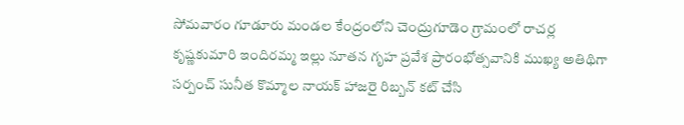సోమవారం గూడూరు మండల కేంద్రంలోని చెంద్రుగూడెం గ్రామంలో రాచర్ల కృష్ణకుమారి ఇందిరమ్మ ఇల్లు నూతన గృహ ప్రవేశ ప్రారంభోత్సవానికి ముఖ్య అతిథిగా సర్పంచ్ సునీత కొమ్మాల నాయక్ హాజరై రిబ్బన్ కట్ చేసి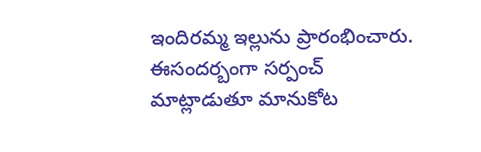ఇందిరమ్మ ఇల్లును ప్రారంభించారు.
ఈసందర్బంగా సర్పంచ్ మాట్లాడుతూ మానుకోట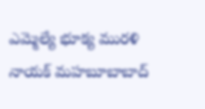ఎమ్మెల్యే భూక్య మురళి నాయక్ మహబూబాబాద్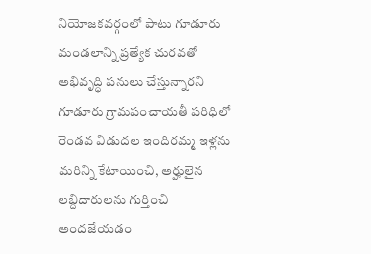నియోజకవర్గంలో పాటు గూడూరు మండలాన్ని ప్రత్యేక చురవతో అభివృద్ధి పనులు చేస్తున్నారని గూడూరు గ్రామపంచాయతీ పరిధిలో రెండవ విడుదల ఇందిరమ్మ ఇళ్లను మరిన్ని కేటాయించి, అర్హులైన లబ్దిదారులను గుర్తించి అందజేయడం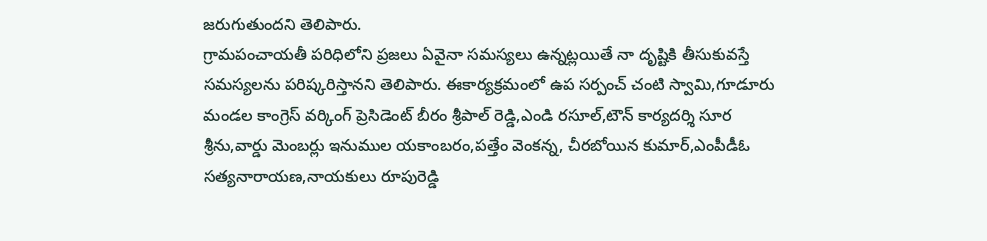జరుగుతుందని తెలిపారు.
గ్రామపంచాయతీ పరిధిలోని ప్రజలు ఏవైనా సమస్యలు ఉన్నట్లయితే నా దృష్టికి తీసుకువస్తే సమస్యలను పరిష్కరిస్తానని తెలిపారు. ఈకార్యక్రమంలో ఉప సర్పంచ్ చంటి స్వామి,గూడూరు మండల కాంగ్రెస్ వర్కింగ్ ప్రెసిడెంట్ బీరం శ్రీపాల్ రెడ్డి,ఎండి రసూల్,టౌన్ కార్యదర్శి సూర శ్రీను,వార్డు మెంబర్లు ఇనుముల యకాంబరం,పత్తేం వెంకన్న, చీరబోయిన కుమార్,ఎంపీడీఓ సత్యనారాయణ,నాయకులు రూపురెడ్డి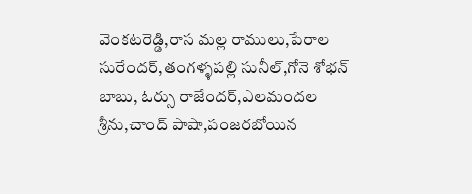వెంకటరెడ్డి,రాస మల్ల రాములు,పేరాల సురేందర్,తంగళ్ళపల్లి సునీల్,గోనె శోభన్ బాబు, ఓర్సు రాజేందర్,ఎలమందల శ్రీను,చాంద్ పాషా,పంజరబోయిన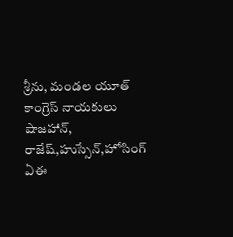శ్రీను, మండల యూత్ కాంగ్రెస్ నాయకులు షాజహాన్, రాజేష్,హుస్సేన్,హోసింగ్ ఏఈ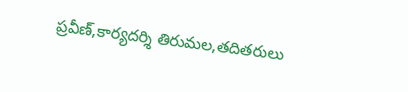ప్రవీణ్,కార్యదర్శి తిరుమల,తదితరులు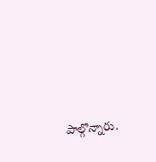పాల్గొన్నారు.